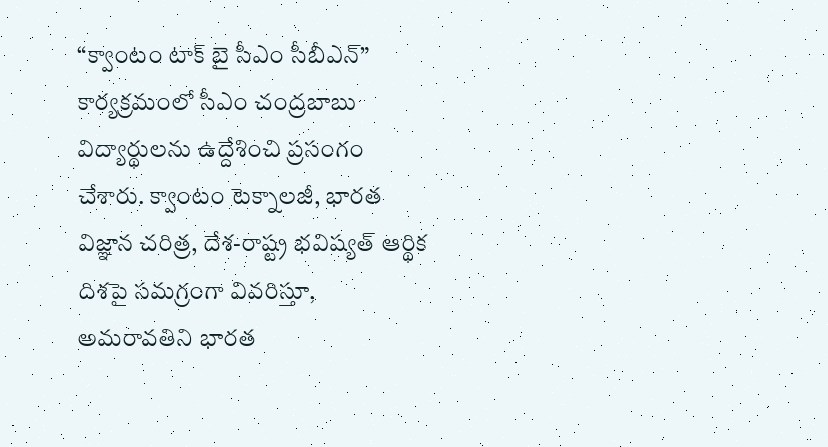“క్వాంటం టాక్ బై సీఎం సీబీఎన్” కార్యక్రమంలో సీఎం చంద్ర‌బాబు విద్యార్థులను ఉద్దేశించి ప్రసంగం చేశారు. క్వాంటం టెక్నాలజీ, భారత విజ్ఞాన చరిత్ర, దేశ-రాష్ట్ర భవిష్యత్ ఆర్థిక దిశపై సమగ్రంగా వివరిస్తూ, అమరావతిని భారత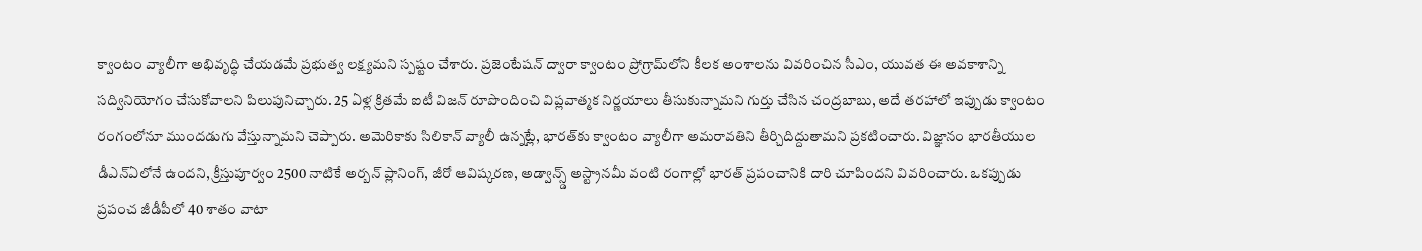క్వాంటం వ్యాలీగా అభివృద్ధి చేయడమే ప్రభుత్వ లక్ష్యమని స్పష్టం చేశారు. ప్రజెంటేషన్ ద్వారా క్వాంటం ప్రోగ్రామ్‌లోని కీలక అంశాలను వివరించిన సీఎం, యువత ఈ అవకాశాన్ని సద్వినియోగం చేసుకోవాలని పిలుపునిచ్చారు. 25 ఏళ్ల క్రితమే ఐటీ విజన్ రూపొందించి విప్లవాత్మక నిర్ణయాలు తీసుకున్నామని గుర్తు చేసిన చంద్రబాబు, అదే తరహాలో ఇప్పుడు క్వాంటం రంగంలోనూ ముందడుగు వేస్తున్నామని చెప్పారు. అమెరికాకు సిలికాన్ వ్యాలీ ఉన్నట్లే, భారత్‌కు క్వాంటం వ్యాలీగా అమరావతిని తీర్చిదిద్దుతామని ప్రకటించారు. విజ్ఞానం భారతీయుల డీఎన్ఏలోనే ఉందని, క్రీస్తుపూర్వం 2500 నాటికే అర్బన్ ప్లానింగ్, జీరో ఆవిష్కరణ, అడ్వాన్స్డ్ అస్ట్రానమీ వంటి రంగాల్లో భారత్ ప్రపంచానికి దారి చూపిందని వివరించారు. ఒకప్పుడు ప్రపంచ జీడీపీలో 40 శాతం వాటా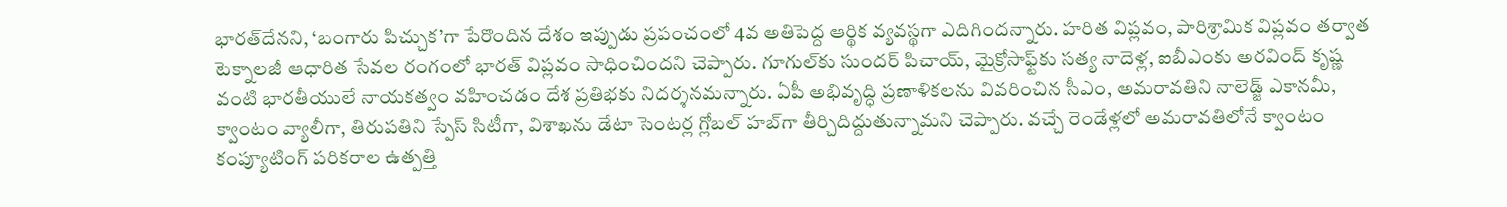భారత్‌దేనని, ‘బంగారు పిచ్చుక’గా పేరొందిన దేశం ఇప్పుడు ప్రపంచంలో 4వ అతిపెద్ద ఆర్థిక వ్యవస్థగా ఎదిగిందన్నారు. హరిత విప్లవం, పారిశ్రామిక విప్లవం తర్వాత టెక్నాలజీ ఆధారిత సేవల రంగంలో భారత్ విప్లవం సాధించిందని చెప్పారు. గూగుల్‌కు సుందర్ పిచాయ్, మైక్రోసాఫ్ట్‌కు సత్య నాదెళ్ల, ఐబీఎంకు అరవింద్ కృష్ణ వంటి భారతీయులే నాయకత్వం వహించడం దేశ ప్రతిభకు నిదర్శనమన్నారు. ఏపీ అభివృద్ధి ప్రణాళికలను వివరించిన సీఎం, అమరావతిని నాలెడ్జ్ ఎకానమీ, క్వాంటం వ్యాలీగా, తిరుపతిని స్పేస్ సిటీగా, విశాఖను డేటా సెంటర్ల గ్లోబల్ హబ్‌గా తీర్చిదిద్దుతున్నామని చెప్పారు. వచ్చే రెండేళ్లలో అమరావతిలోనే క్వాంటం కంప్యూటింగ్ పరికరాల ఉత్పత్తి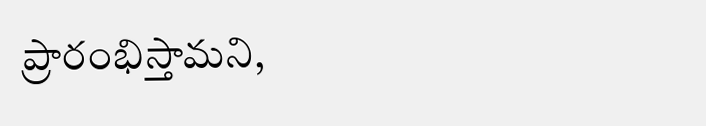ప్రారంభిస్తామని,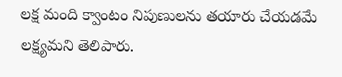లక్ష మంది క్వాంటం నిపుణులను తయారు చేయడమే లక్ష్యమని తెలిపారు.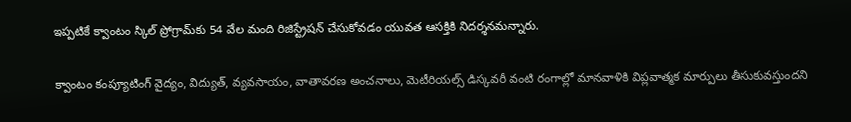ఇప్పటికే క్వాంటం స్కిల్ ప్రోగ్రామ్‌కు 54 వేల మంది రిజిస్ట్రేషన్ చేసుకోవడం యువత ఆసక్తికి నిదర్శనమన్నారు.

క్వాంటం కంప్యూటింగ్ వైద్యం, విద్యుత్, వ్యవసాయం, వాతావరణ అంచనాలు, మెటీరియల్స్ డిస్కవరీ వంటి రంగాల్లో మానవాళికి విప్లవాత్మక మార్పులు తీసుకువస్తుందని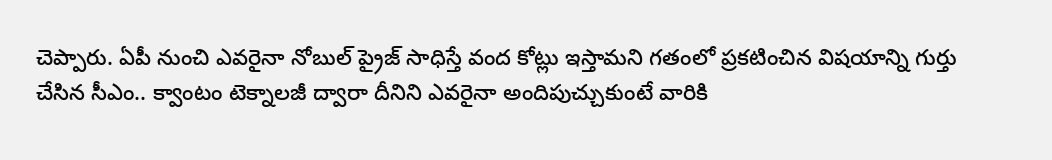చెప్పారు. ఏపీ నుంచి ఎవరైనా నోబుల్ ప్రైజ్ సాధిస్తే వంద కోట్లు ఇస్తామని గతంలో ప్రకటించిన విష‌యాన్ని గుర్తు చేసిన సీఎం.. క్వాంటం టెక్నాలజీ ద్వారా దీనిని ఎవరైనా అందిపుచ్చుకుంటే వారికి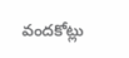వందకోట్లు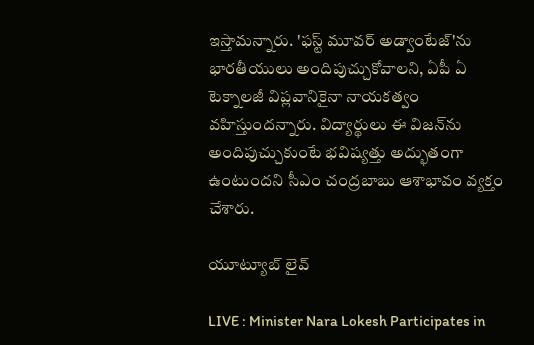ఇస్తామ‌న్నారు. 'ఫస్ట్ మూవర్ అడ్వాంటేజ్'ను భారతీయులు అందిపుచ్చుకోవాలని, ఏపీ ఏ టెక్నాలజీ విప్లవానికైనా నాయకత్వం వహిస్తుందన్నారు. విద్యార్థులు ఈ విజన్‌ను అందిపుచ్చుకుంటే భవిష్యత్తు అద్భుతంగా ఉంటుందని సీఎం చంద్రబాబు ఆశాభావం వ్యక్తం చేశారు.

యూట్యూబ్ లైవ్

LIVE : Minister Nara Lokesh Participates in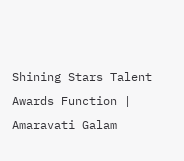Shining Stars Talent Awards Function | Amaravati Galam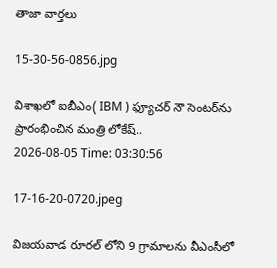తాజా వార్తలు

15-30-56-0856.jpg

విశాఖలో ఐబీఎం( IBM ) ఫ్యూచర్ నౌ సెంటర్‌ను ప్రారంభించిన మంత్రి లోకేష్..
2026-08-05 Time: 03:30:56

17-16-20-0720.jpeg

విజయవాడ రూరల్ లోని 9 గ్రామాలను వీఎంసీలో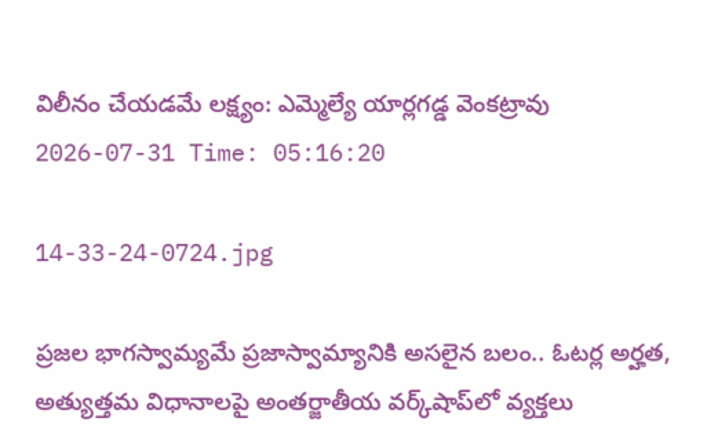విలీనం చేయడమే లక్ష్యం: ఎమ్మెల్యే యార్లగడ్డ వెంకట్రావు
2026-07-31 Time: 05:16:20

14-33-24-0724.jpg

ప్ర‌జ‌ల భాగ‌స్వామ్య‌మే ప్రజాస్వామ్యానికి అస‌లైన బ‌లం.. ఓట‌ర్ల అర్హ‌త‌,  అత్యుత్త‌మ విధానాల‌పై అంతర్జాతీయ వ‌ర్క్‌షాప్‌లో వ్యక్తలు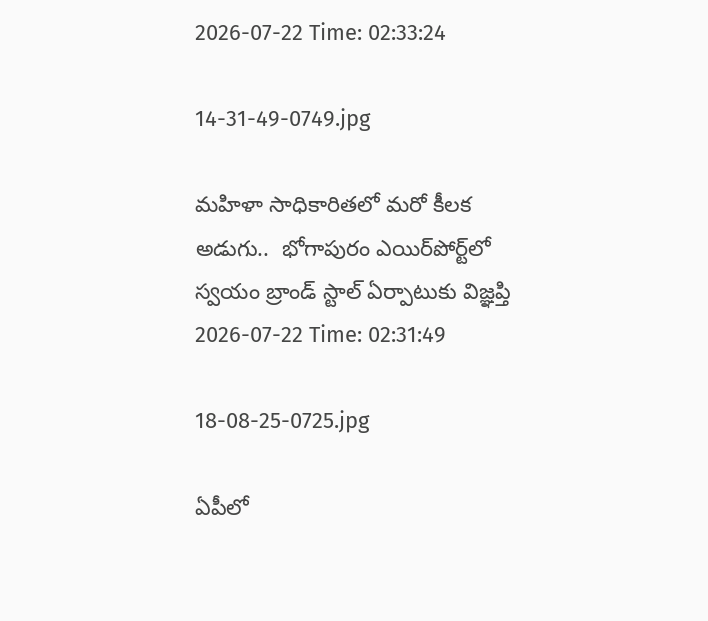2026-07-22 Time: 02:33:24

14-31-49-0749.jpg

మ‌హిళా సాధికారిత‌లో మ‌రో కీల‌క అడుగు..  భోగాపురం ఎయిర్‌పోర్ట్‌లో స్వ‌యం బ్రాండ్ స్టాల్ ఏర్పాటుకు విజ్ఞ‌ప్తి
2026-07-22 Time: 02:31:49

18-08-25-0725.jpg

ఏపీలో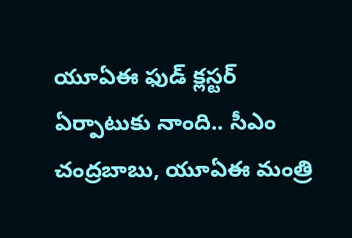యూఏఈ ఫుడ్ క్లస్టర్ ఏర్పాటుకు నాంది.. సీఎం చంద్రబాబు, యూఏఈ మంత్రి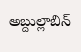అబ్దుల్లాబిన్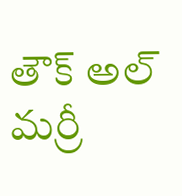తౌక్ అల్ మర్రీ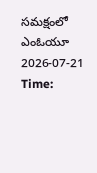సమక్షంలో ఎంఓయూ
2026-07-21 Time: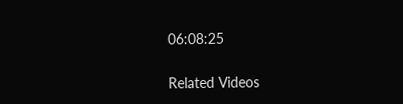06:08:25

Related Videos